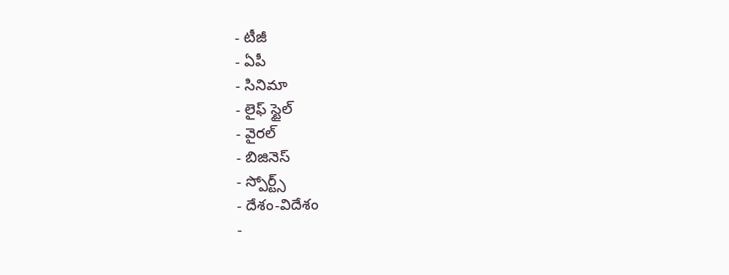- టీజీ
- ఏపీ
- సినిమా
- లైఫ్ స్టైల్
- వైరల్
- బిజినెస్
- స్పోర్ట్స్
- దేశం-విదేశం
-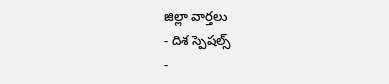జిల్లా వార్తలు
- దిశ స్పెషల్స్
-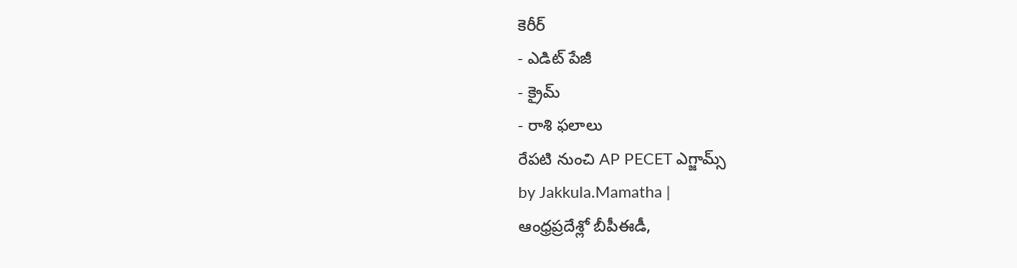కెరీర్
- ఎడిట్ పేజీ
- క్రైమ్
- రాశి ఫలాలు
రేపటి నుంచి AP PECET ఎగ్జామ్స్
by Jakkula.Mamatha |
ఆంధ్రప్రదేశ్లో బీపీఈడీ,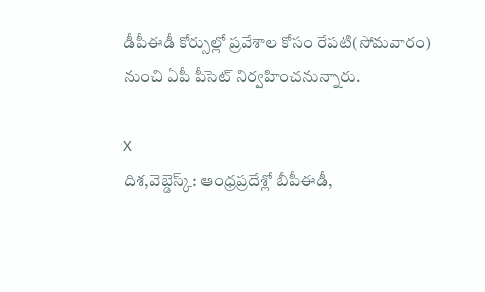డీపీఈడీ కోర్సుల్లో ప్రవేశాల కోసం రేపటి(సోమవారం) నుంచి ఏపీ పీసెట్ నిర్వహించనున్నారు.

X
దిశ,వెబ్డెస్క్: ఆంధ్రప్రదేశ్లో బీపీఈడీ,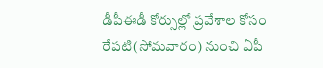డీపీఈడీ కోర్సుల్లో ప్రవేశాల కోసం రేపటి(సోమవారం) నుంచి ఏపీ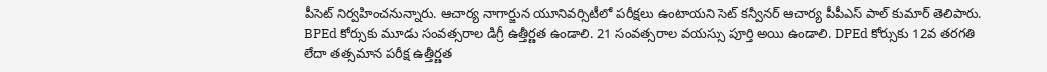పీసెట్ నిర్వహించనున్నారు. ఆచార్య నాగార్జున యూనివర్సిటీలో పరీక్షలు ఉంటాయని సెట్ కన్వీనర్ ఆచార్య పీపీఎస్ పాల్ కుమార్ తెలిపారు. BPEd కోర్సుకు మూడు సంవత్సరాల డిగ్రీ ఉత్తీర్ణత ఉండాలి. 21 సంవత్సరాల వయస్సు పూర్తి అయి ఉండాలి. DPEd కోర్సుకు 12వ తరగతి లేదా తత్సమాన పరీక్ష ఉత్తీర్ణత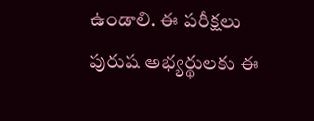ఉండాలి. ఈ పరీక్షలు పురుష అభ్యర్థులకు ఈ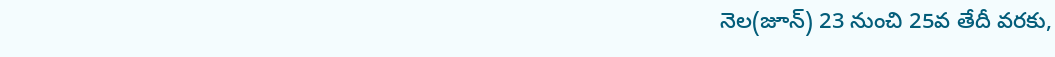నెల(జూన్) 23 నుంచి 25వ తేదీ వరకు,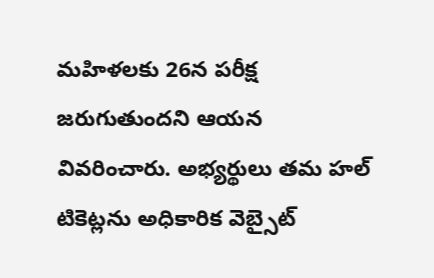మహిళలకు 26న పరీక్ష జరుగుతుందని ఆయన వివరించారు. అభ్యర్థులు తమ హల్ టికెట్లను అధికారిక వెబ్సైట్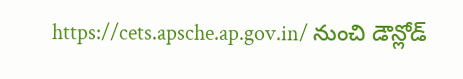https://cets.apsche.ap.gov.in/ నుంచి డౌన్లోడ్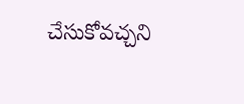చేసుకోవచ్చని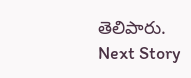తెలిపారు.
Next Story